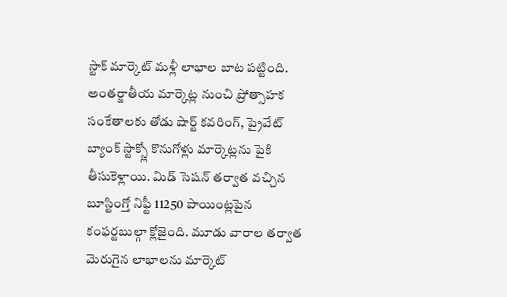స్టాక్ మార్కెట్ మళ్లీ లాభాల బాట పట్టింది. అంతర్జాతీయ మార్కెట్ల నుంచి ప్రోత్సాహక సంకేతాలకు తోడు షార్ట్ కవరింగ్, ప్రైవేట్ బ్యాంక్ స్టాక్స్లో కొనుగోళ్లు మార్కెట్లను పైకి తీసుకెళ్లాయి. మిడ్ సెషన్ తర్వాత వచ్చిన బూస్టింగ్తో నిఫ్టీ 11250 పాయింట్లపైన కంఫర్టబుల్గా క్లోజైంది. మూడు వారాల తర్వాత మెరుగైన లాభాలను మార్కెట్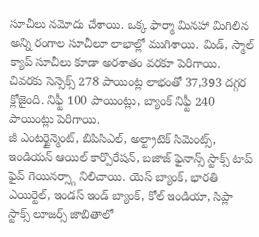సూచీలు నమోదు చేశాయి. ఒక్క ఫార్మా మినహా మిగిలిన అన్ని రంగాల సూచీలూ లాభాల్లో ముగిశాయి. మిడ్, స్మాల్ క్యాప్ సూచీలు కూడా అరశాతం వరకూ పెరిగాయి. చివరకు సెన్సెక్స్ 278 పాయింట్ల లాభంతో 37,393 దగ్గర క్లోజైంది. నిఫ్టీ 100 పాయింట్లు, బ్యాంక్ నిఫ్టీ 240 పాయింట్లు పెరిగాయి.
జీ ఎంటర్టైన్మెంట్, బిపిసిఎల్, అల్ట్రాటెక్ సిమెంట్స్, ఇండియన్ ఆయిల్ కార్పొరేషన్, బజాజ్ ఫైనాన్స్ స్టాక్స్ టాప్ ఫైవ్ గెయినర్స్గా నిలిచాయి. యెస్ బ్యాంక్, భారతి ఎయిర్టెల్, ఇండస్ ఇండ్ బ్యాంక్, కోల్ ఇండియా, సిప్లా స్టాక్స్ లూజర్స్ జాబితాలో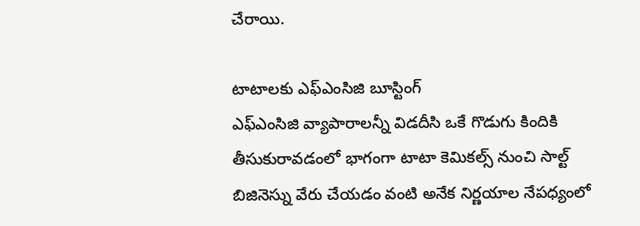చేరాయి.

టాటాలకు ఎఫ్ఎంసిజి బూస్టింగ్
ఎఫ్ఎంసిజి వ్యాపారాలన్నీ విడదీసి ఒకే గొడుగు కిందికి తీసుకురావడంలో భాగంగా టాటా కెమికల్స్ నుంచి సాల్ట్ బిజినెస్ను వేరు చేయడం వంటి అనేక నిర్ణయాల నేపధ్యంలో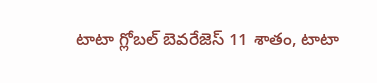టాటా గ్లోబల్ బెవరేజెస్ 11 శాతం, టాటా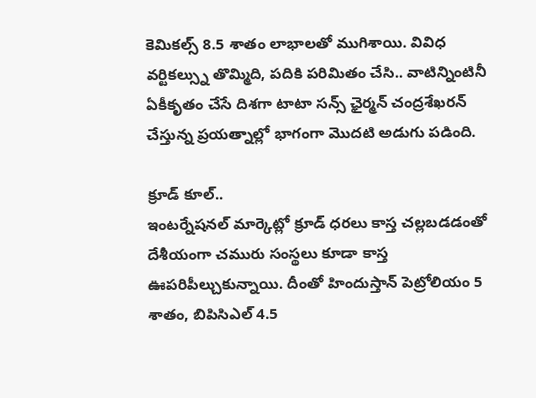కెమికల్స్ 8.5 శాతం లాభాలతో ముగిశాయి. వివిధ వర్టికల్స్ను తొమ్మిది, పదికి పరిమితం చేసి.. వాటిన్నింటినీ ఏకీకృతం చేసే దిశగా టాటా సన్స్ ఛైర్మన్ చంద్రశేఖరన్ చేస్తున్న ప్రయత్నాల్లో భాగంగా మొదటి అడుగు పడింది.

క్రూడ్ కూల్..
ఇంటర్నేషనల్ మార్కెట్లో క్రూడ్ ధరలు కాస్త చల్లబడడంతో దేశీయంగా చమురు సంస్థలు కూడా కాస్త ఊపరిపీల్చుకున్నాయి. దీంతో హిందుస్తాన్ పెట్రోలియం 5 శాతం, బిపిసిఎల్ 4.5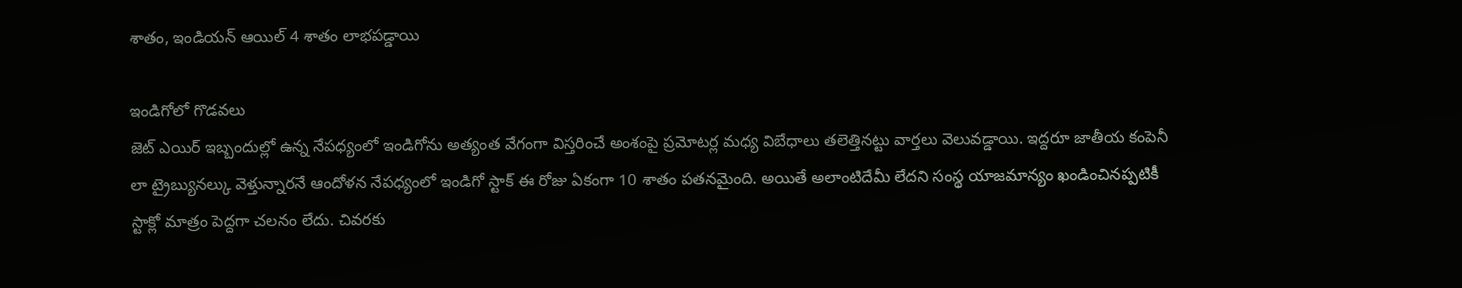శాతం, ఇండియన్ ఆయిల్ 4 శాతం లాభపడ్డాయి

ఇండిగోలో గొడవలు
జెట్ ఎయిర్ ఇబ్బందుల్లో ఉన్న నేపధ్యంలో ఇండిగోను అత్యంత వేగంగా విస్తరించే అంశంపై ప్రమోటర్ల మధ్య విబేధాలు తలెత్తినట్టు వార్తలు వెలువడ్డాయి. ఇద్దరూ జాతీయ కంపెనీ లా ట్రైబ్యునల్కు వెళ్తున్నారనే ఆందోళన నేపధ్యంలో ఇండిగో స్టాక్ ఈ రోజు ఏకంగా 10 శాతం పతనమైంది. అయితే అలాంటిదేమీ లేదని సంస్థ యాజమాన్యం ఖండించినప్పటికీ స్టాక్లో మాత్రం పెద్దగా చలనం లేదు. చివరకు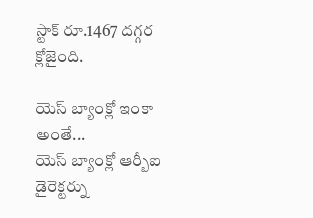స్టాక్ రూ.1467 దగ్గర క్లోజైంది.

యెస్ బ్యాంక్లో ఇంకా అంతే...
యెస్ బ్యాంక్లో ఆర్బీఐ డైరెక్టర్ను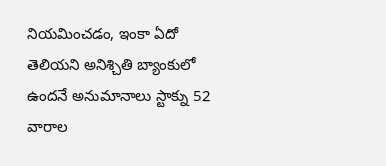నియమించడం, ఇంకా ఏదో తెలియని అనిశ్చితి బ్యాంకులో ఉందనే అనుమానాలు స్టాక్ను 52 వారాల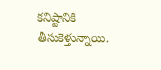కనిష్టానికి తీసుకెళ్తున్నాయి.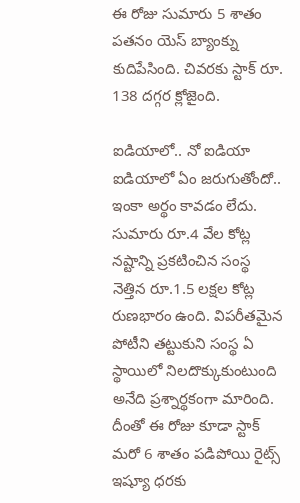ఈ రోజు సుమారు 5 శాతం పతనం యెస్ బ్యాంక్ను కుదిపేసింది. చివరకు స్టాక్ రూ. 138 దగ్గర క్లోజైంది.

ఐడియాలో.. నో ఐడియా
ఐడియాలో ఏం జరుగుతోందో.. ఇంకా అర్థం కావడం లేదు. సుమారు రూ.4 వేల కోట్ల నష్టాన్ని ప్రకటించిన సంస్థ నెత్తిన రూ.1.5 లక్షల కోట్ల రుణభారం ఉంది. విపరీతమైన పోటీని తట్టుకుని సంస్థ ఏ స్థాయిలో నిలదొక్కుకుంటుంది అనేది ప్రశ్నార్థకంగా మారింది. దీంతో ఈ రోజు కూడా స్టాక్ మరో 6 శాతం పడిపోయి రైట్స్ ఇష్యూ ధరకు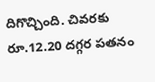దిగొచ్చింది. చివరకు రూ.12.20 దగ్గర పతనం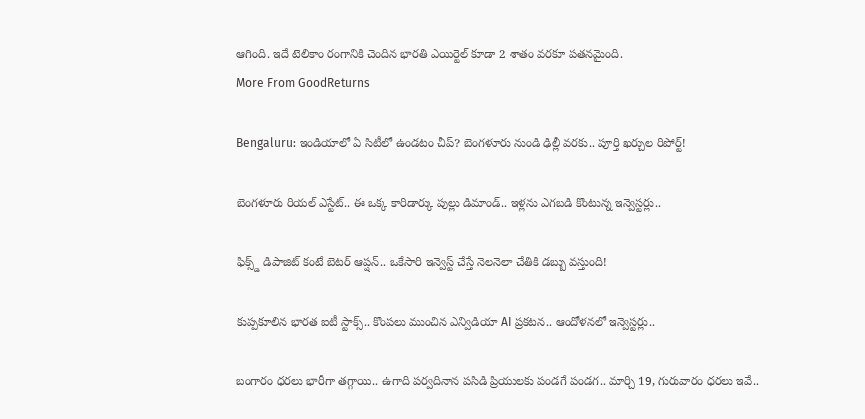ఆగింది. ఇదే టెలికాం రంగానికి చెందిన భారతి ఎయిర్టెల్ కూడా 2 శాతం వరకూ పతనమైంది.
More From GoodReturns

Bengaluru: ఇండియాలో ఏ సిటీలో ఉండటం చీప్? బెంగళూరు నుండి ఢిల్లీ వరకు.. పూర్తి ఖర్చుల రిపోర్ట్!

బెంగళూరు రియల్ ఎస్టేట్.. ఈ ఒక్క కారిడార్కు పుల్లు డిమాండ్.. ఇళ్లను ఎగబడి కొంటున్న ఇన్వెస్టర్లు..

ఫిక్స్డ్ డిపాజిట్ కంటే బెటర్ ఆప్షన్.. ఒకేసారి ఇన్వెస్ట్ చేస్తే నెలనెలా చేతికి డబ్బు వస్తుంది!

కుప్పకూలిన భారత ఐటీ స్టాక్స్.. కొంపలు ముంచిన ఎన్విడియా AI ప్రకటన.. ఆందోళనలో ఇన్వెస్టర్లు..

బంగారం ధరలు భారీగా తగ్గాయి.. ఉగాది పర్వదినాన పసిడి ప్రియులకు పండగే పండగ.. మార్చి 19, గురువారం ధరలు ఇవే..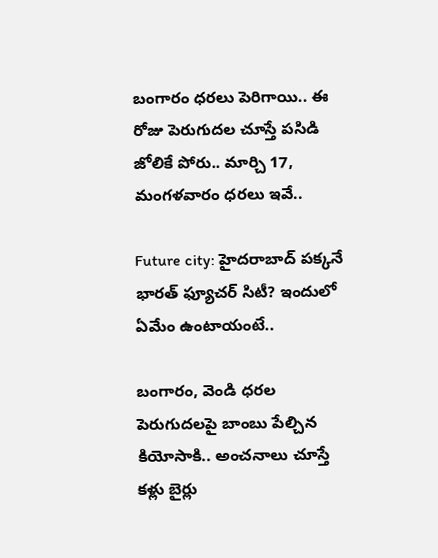బంగారం ధరలు పెరిగాయి.. ఈ రోజు పెరుగుదల చూస్తే పసిడి జోలికే పోరు.. మార్చి 17, మంగళవారం ధరలు ఇవే..

Future city: హైదరాబాద్ పక్కనే భారత్ ఫ్యూచర్ సిటీ? ఇందులో ఏమేం ఉంటాయంటే..

బంగారం, వెండి ధరల పెరుగుదలపై బాంబు పేల్చిన కియోసాకి.. అంచనాలు చూస్తే కళ్లు బైర్లు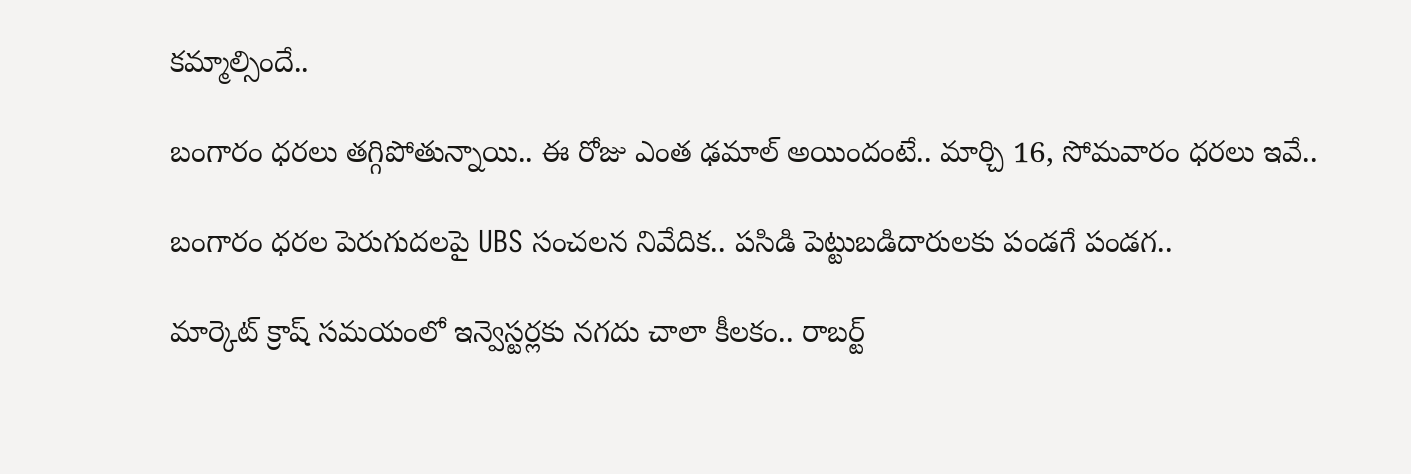కమ్మాల్సిందే..

బంగారం ధరలు తగ్గిపోతున్నాయి.. ఈ రోజు ఎంత ఢమాల్ అయిందంటే.. మార్చి 16, సోమవారం ధరలు ఇవే..

బంగారం ధరల పెరుగుదలపై UBS సంచలన నివేదిక.. పసిడి పెట్టుబడిదారులకు పండగే పండగ..

మార్కెట్ క్రాష్ సమయంలో ఇన్వెస్టర్లకు నగదు చాలా కీలకం.. రాబర్ట్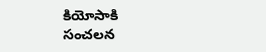కియోసాకి సంచలన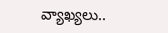వ్యాఖ్యలు..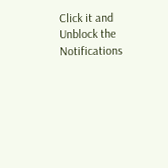Click it and Unblock the Notifications